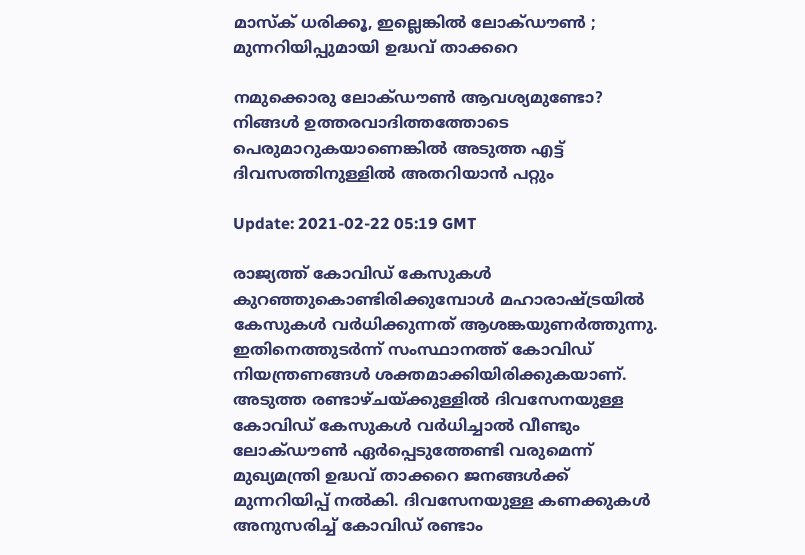മാസ്ക് ധരിക്കൂ, ഇല്ലെങ്കില്‍ ലോക്ഡൗണ്‍ ‍; മുന്നറിയിപ്പുമായി ഉദ്ധവ് താക്കറെ

നമുക്കൊരു ലോക്ഡൗണ്‍ ആവശ്യമുണ്ടോ? നിങ്ങള്‍ ഉത്തരവാദിത്തത്തോടെ പെരുമാറുകയാണെങ്കില്‍ അടുത്ത എട്ട് ദിവസത്തിനുള്ളില്‍ അതറിയാന്‍ പറ്റും

Update: 2021-02-22 05:19 GMT

രാജ്യത്ത് കോവിഡ് കേസുകള്‍ കുറഞ്ഞുകൊണ്ടിരിക്കുമ്പോള്‍ മഹാരാഷ്ട്രയില്‍ കേസുകള്‍ വര്‍ധിക്കുന്നത് ആശങ്കയുണര്‍ത്തുന്നു. ഇതിനെത്തുടര്‍ന്ന് സംസ്ഥാനത്ത് കോവിഡ് നിയന്ത്രണങ്ങള്‍ ശക്തമാക്കിയിരിക്കുകയാണ്. അടുത്ത രണ്ടാഴ്ചയ്ക്കുള്ളിൽ ദിവസേനയുള്ള കോവിഡ് കേസുകൾ വർധിച്ചാല്‍ വീണ്ടും ലോക്ഡൗണ്‍ ഏര്‍പ്പെടുത്തേണ്ടി വരുമെന്ന് മുഖ്യമന്ത്രി ഉദ്ധവ് താക്കറെ ജനങ്ങള്‍ക്ക് മുന്നറിയിപ്പ് നല്‍കി. ദിവസേനയുള്ള കണക്കുകള്‍ അനുസരിച്ച് കോവിഡ് രണ്ടാം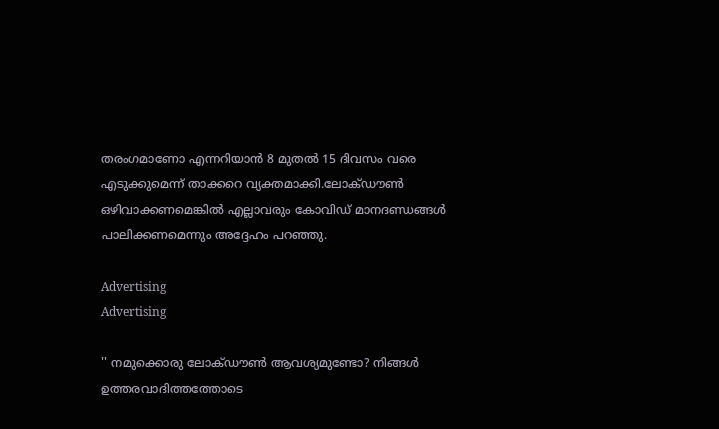തരംഗമാണോ എന്നറിയാന്‍‌ 8 മുതല്‍ 15 ദിവസം വരെ എടുക്കുമെന്ന് താക്കറെ വ്യക്തമാക്കി.ലോക്ഡൗണ്‍ ഒഴിവാക്കണമെങ്കില്‍ എല്ലാവരും കോവിഡ് മാനദണ്ഡങ്ങള്‍ പാലിക്കണമെന്നും അദ്ദേഹം പറഞ്ഞു.

Advertising
Advertising

'' നമുക്കൊരു ലോക്ഡൗണ്‍ ആവശ്യമുണ്ടോ? നിങ്ങള്‍ ഉത്തരവാദിത്തത്തോടെ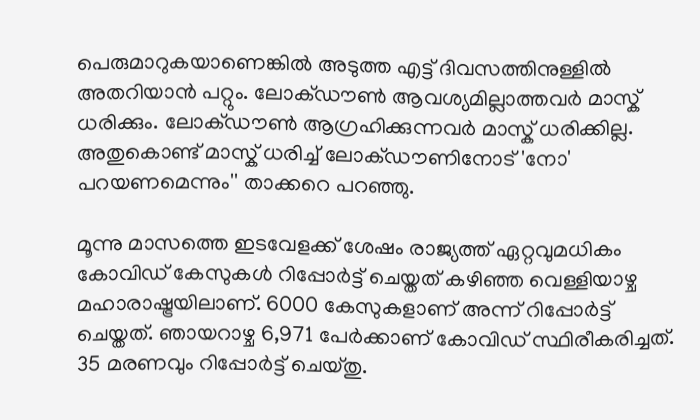പെരുമാറുകയാണെങ്കില്‍ അടുത്ത എട്ട് ദിവസത്തിനുള്ളില്‍ അതറിയാന്‍ പറ്റും. ലോക്ഡൗണ്‍ ആവശ്യമില്ലാത്തവര്‍ മാസ്ക് ധരിക്കും. ലോക്ഡൗണ്‍ ആഗ്രഹിക്കുന്നവര്‍ മാസ്ക് ധരിക്കില്ല. അതുകൊണ്ട് മാസ്ക് ധരിച്ച് ലോക്ഡൗണിനോട് 'നോ' പറയണമെന്നും'' താക്കറെ പറഞ്ഞു.

മൂന്നു മാസത്തെ ഇടവേളക്ക് ശേഷം രാജ്യത്ത് ഏറ്റവുമധികം കോവിഡ് കേസുകള്‍ റിപ്പോര്‍ട്ട് ചെയ്തത് കഴിഞ്ഞ വെള്ളിയാഴ്ച മഹാരാഷ്ട്രയിലാണ്. 6000 കേസുകളാണ് അന്ന് റിപ്പോര്‍ട്ട് ചെയ്തത്. ഞായറാഴ്ച 6,971 പേര്‍ക്കാണ് കോവിഡ് സ്ഥിരീകരിച്ചത്. 35 മരണവും റിപ്പോര്‍ട്ട് ചെയ്തു.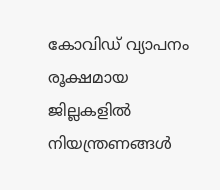കോവിഡ് വ്യാപനം രൂക്ഷമായ ജില്ലകളിൽ നിയന്ത്രണങ്ങൾ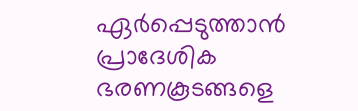ഏർപ്പെടുത്താൻ പ്രാദേശിക ഭരണകൂടങ്ങളെ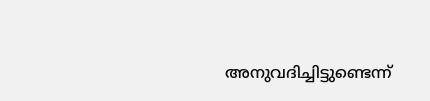അനുവദിച്ചിട്ടുണ്ടെന്ന്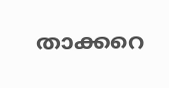താക്കറെ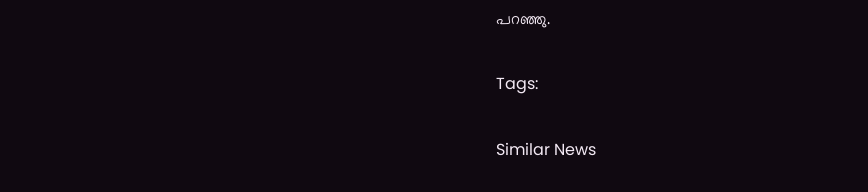പറഞ്ഞു.

Tags:

Similar News